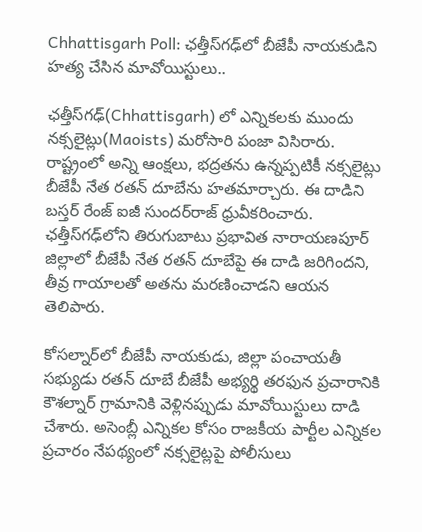Chhattisgarh Poll: ఛత్తీస్‌గఢ్‍లో బీజేపీ నాయకుడిని హత్య చేసిన మావోయిస్టులు..

ఛత్తీస్‌గఢ్(Chhattisgarh) లో ఎన్నికలకు ముందు నక్సలైట్లు(Maoists) మరోసారి పంజా విసిరారు. రాష్ట్రంలో అన్ని ఆంక్షలు, భద్రతను ఉన్నప్పటికీ నక్సలైట్లు బీజేపీ నేత రతన్ దూబేను హతమార్చారు. ఈ దాడిని బస్తర్ రేంజ్ ఐజీ సుందర్‌రాజ్ ధ్రువీకరించారు. ఛత్తీస్‌గఢ్‌లోని తిరుగుబాటు ప్రభావిత నారాయణపూర్ జిల్లాలో బీజేపీ నేత రతన్ దూబేపై ఈ దాడి జరిగిందని, తీవ్ర గాయాలతో అతను మరణించాడని ఆయన తెలిపారు.

కోసల్నార్‌లో బీజేపీ నాయకుడు, జిల్లా పంచాయతీ సభ్యుడు రతన్ దూబే బీజేపీ అభ్యర్థి తరఫున ప్రచారానికి కౌశల్నార్ గ్రామానికి వెళ్లినప్పుడు మావోయిస్టులు దాడి చేశారు. అసెంబ్లీ ఎన్నికల కోసం రాజకీయ పార్టీల ఎన్నికల ప్రచారం నేపథ్యంలో నక్సలైట్లపై పోలీసులు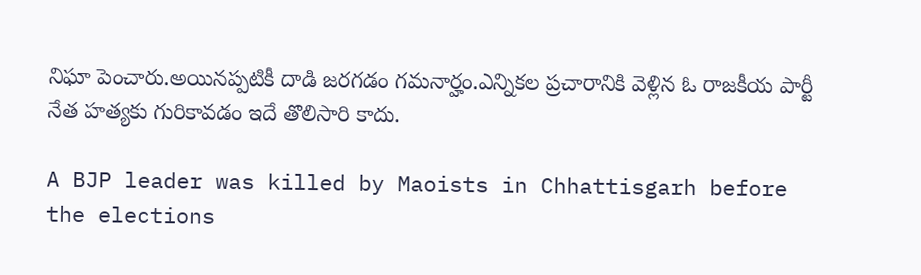నిఘా పెంచారు.అయినప్పటికీ దాడి జరగడం గమనార్హం.ఎన్నికల ప్రచారానికి వెళ్లిన ఓ రాజకీయ పార్టీ నేత హత్యకు గురికావడం ఇదే తొలిసారి కాదు.

A BJP leader was killed by Maoists in Chhattisgarh before the elections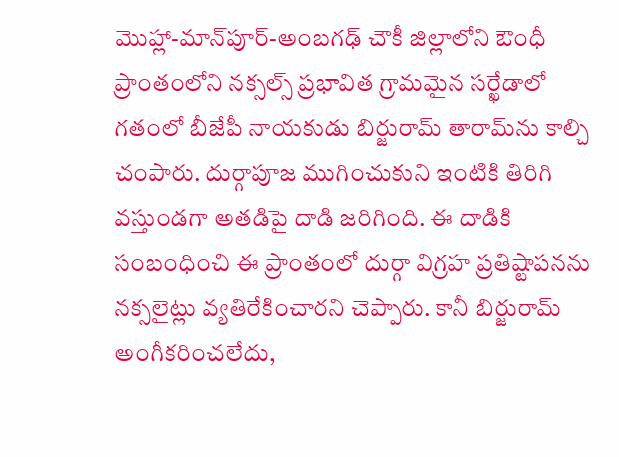మొహ్లా-మాన్‌పూర్-అంబగఢ్ చౌకీ జిల్లాలోని ఔంధీ ప్రాంతంలోని నక్సల్స్ ప్రభావిత గ్రామమైన సర్ఖేడాలో గతంలో బీజేపీ నాయకుడు బిర్జురామ్ తారామ్‌ను కాల్చి చంపారు. దుర్గాపూజ ముగించుకుని ఇంటికి తిరిగి వస్తుండగా అతడిపై దాడి జరిగింది. ఈ దాడికి సంబంధించి ఈ ప్రాంతంలో దుర్గా విగ్రహ ప్రతిష్టాపనను నక్సలైట్లు వ్యతిరేకించారని చెప్పారు. కానీ బిర్జురామ్ అంగీకరించలేదు,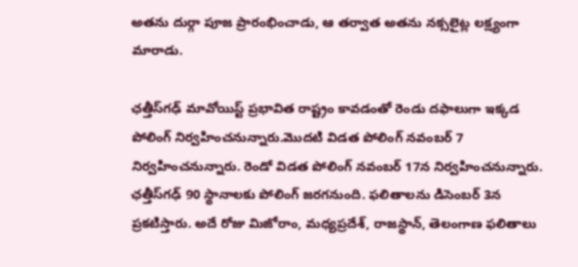అతను దుర్గా పూజ ప్రారంభించాడు, ఆ తర్వాత అతను నక్సలైట్ల లక్ష్యంగా మారాడు.

ఛత్తీస్‌గఢ్ మావోయిస్ట్ ప్రభావిత రాష్ట్రం కావడంతో రెండు దఫాలుగా ఇక్కడ పోలింగ్ నిర్వహించనున్నారు.మొదటి విడత పోలింగ్ నవంబర్ 7 నిర్వహించనున్నారు. రెండో విడత పోలింగ్ నవంబర్ 17న నిర్వహించనున్నారు. ఛత్తీస్‌గఢ్ 90 స్థానాలకు పోలింగ్ జరగనుంది. ఫలితాలను డిసెంబర్ 3న ప్రకటిస్తారు. అదే రోజు మిజోరాం, మధ్యప్రదేశ్, రాజస్థాన్, తెలంగాణ ఫలితాలు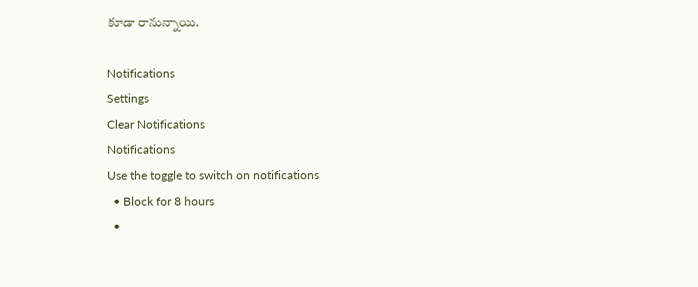కూడా రానున్నాయి.

Notifications
Settings
Clear Notifications
Notifications
Use the toggle to switch on notifications
  • Block for 8 hours
  •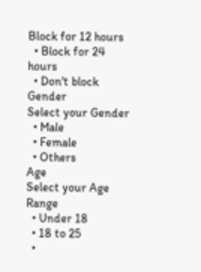Block for 12 hours
  • Block for 24 hours
  • Don't block
Gender
Select your Gender
  • Male
  • Female
  • Others
Age
Select your Age Range
  • Under 18
  • 18 to 25
  •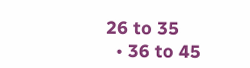26 to 35
  • 36 to 45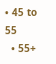• 45 to 55
  • 55+